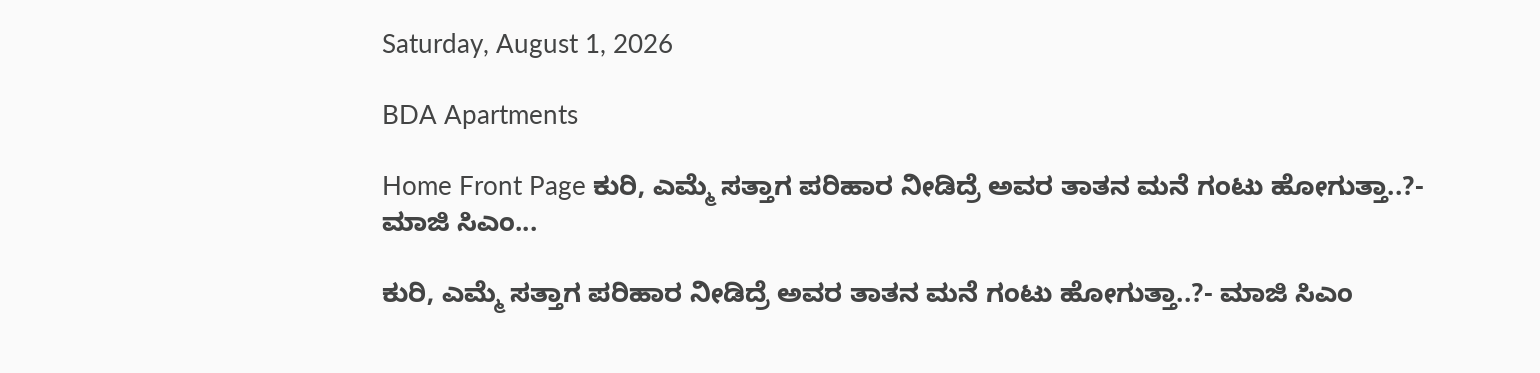Saturday, August 1, 2026

BDA Apartments

Home Front Page ಕುರಿ, ಎಮ್ಮೆ ಸತ್ತಾಗ ಪರಿಹಾರ ನೀಡಿದ್ರೆ ಅವರ ತಾತನ ಮನೆ ಗಂಟು ಹೋಗುತ್ತಾ..?- ಮಾಜಿ ಸಿಎಂ...

ಕುರಿ, ಎಮ್ಮೆ ಸತ್ತಾಗ ಪರಿಹಾರ ನೀಡಿದ್ರೆ ಅವರ ತಾತನ ಮನೆ ಗಂಟು ಹೋಗುತ್ತಾ..?- ಮಾಜಿ ಸಿಎಂ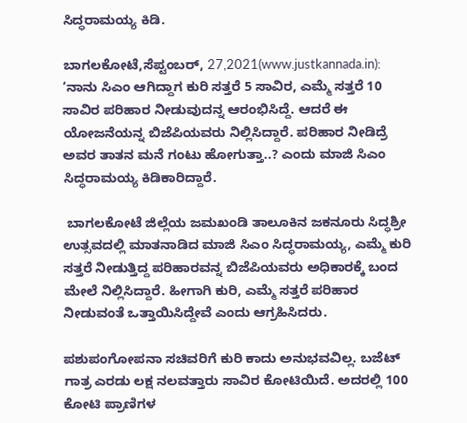ಸಿದ್ಧರಾಮಯ್ಯ ಕಿಡಿ.

ಬಾಗಲಕೋಟೆ,ಸೆಪ್ಟಂಬರ್, 27,2021(www.justkannada.in): ‘ನಾನು ಸಿಎಂ ಆಗಿದ್ದಾಗ ಕುರಿ ಸತ್ತರೆ 5 ಸಾವಿರ, ಎಮ್ಮೆ ಸತ್ತರೆ 10 ಸಾವಿರ ಪರಿಹಾರ ನೀಡುವುದನ್ನ ಆರಂಭಿಸಿದ್ದೆ. ಆದರೆ ಈ ಯೋಜನೆಯನ್ನ ಬಿಜೆಪಿಯವರು ನಿಲ್ಲಿಸಿದ್ದಾರೆ. ಪರಿಹಾರ ನೀಡಿದ್ರೆ ಅವರ ತಾತನ ಮನೆ ಗಂಟು ಹೋಗುತ್ತಾ..? ಎಂದು ಮಾಜಿ ಸಿಎಂ ಸಿದ್ಧರಾಮಯ್ಯ ಕಿಡಿಕಾರಿದ್ದಾರೆ.

 ಬಾಗಲಕೋಟೆ ಜಿಲ್ಲೆಯ ಜಮಖಂಡಿ ತಾಲೂಕಿನ ಜಕನೂರು ಸಿದ್ಧಶ್ರೀ ಉತ್ಸವದಲ್ಲಿ ಮಾತನಾಡಿದ ಮಾಜಿ ಸಿಎಂ ಸಿದ್ಧರಾಮಯ್ಯ, ಎಮ್ಮೆ ಕುರಿ ಸತ್ತರೆ ನೀಡುತ್ತಿದ್ದ ಪರಿಹಾರವನ್ನ ಬಿಜೆಪಿಯವರು ಅಧಿಕಾರಕ್ಕೆ ಬಂದ ಮೇಲೆ ನಿಲ್ಲಿಸಿದ್ದಾರೆ. ಹೀಗಾಗಿ ಕುರಿ, ಎಮ್ಮೆ ಸತ್ತರೆ ಪರಿಹಾರ ನೀಡುವಂತೆ ಒತ್ತಾಯಿಸಿದ್ದೇವೆ ಎಂದು ಆಗ್ರಹಿಸಿದರು.

ಪಶುಪಂಗೋಪನಾ ಸಚಿವರಿಗೆ ಕುರಿ ಕಾದು ಅನುಭವವಿಲ್ಲ. ಬಜೆಟ್‌ ಗಾತ್ರ ಎರಡು ಲಕ್ಷ ನಲವತ್ತಾರು ಸಾವಿರ ಕೋಟಿಯಿದೆ. ಅದರಲ್ಲಿ 100 ಕೋಟಿ ಪ್ರಾಣಿಗಳ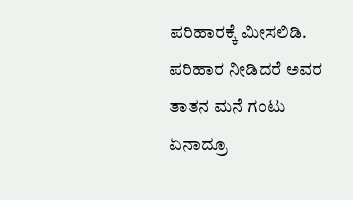ಪರಿಹಾರಕ್ಕೆ ಮೀಸಲಿಡಿ. ಪರಿಹಾರ ನೀಡಿದರೆ ಅವರ ತಾತನ ಮನೆ ಗಂಟು ಏನಾದ್ರೂ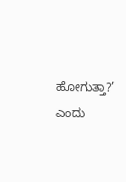ಹೋಗುತ್ತಾ?’ ಎಂದು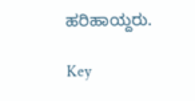ಹರಿಹಾಯ್ದರು.

Key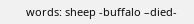words: sheep -buffalo –died-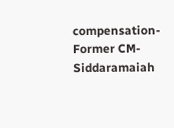compensation-Former CM- Siddaramaiah